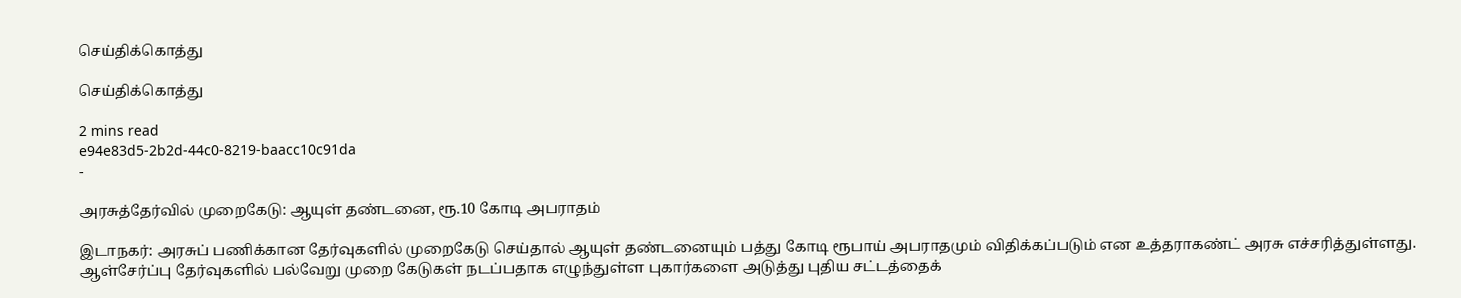செய்திக்கொத்து

செய்திக்கொத்து

2 mins read
e94e83d5-2b2d-44c0-8219-baacc10c91da
-

அரசுத்தேர்வில் முறைகேடு: ஆயுள் தண்டனை, ரூ.10 கோடி அபராதம்

இடாநகர்: அரசுப் பணிக்கான தேர்வுகளில் முறைகேடு செய்தால் ஆயுள் தண்டனையும் பத்து கோடி ரூபாய் அபராதமும் விதிக்கப்படும் என உத்தராகண்ட் அரசு எச்சரித்துள்ளது. ஆள்சேர்ப்பு தேர்வுகளில் பல்வேறு முறை கேடுகள் நடப்பதாக எழுந்துள்ள புகார்களை அடுத்து புதிய சட்டத்தைக்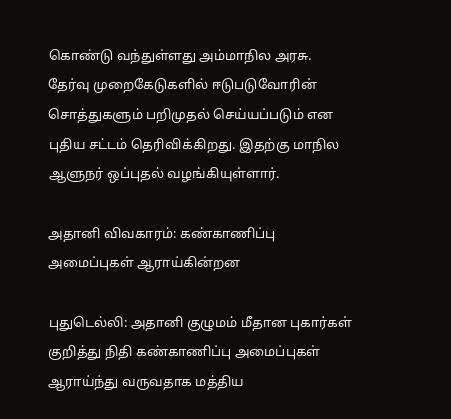கொண்டு வந்துள்ளது அம்மாநில அரசு. தேர்வு முறைகேடுகளில் ஈடுபடுவோரின் சொத்துகளும் பறிமுதல் செய்யப்படும் என புதிய சட்டம் தெரிவிக்கிறது. இதற்கு மாநில ஆளுநர் ஒப்புதல் வழங்கியுள்ளார்.

அதானி விவகாரம்: கண்காணிப்பு அமைப்புகள் ஆராய்கின்றன

புதுடெல்லி: அதானி குழுமம் மீதான புகார்கள் குறித்து நிதி கண்காணிப்பு அமைப்புகள் ஆராய்ந்து வருவதாக மத்திய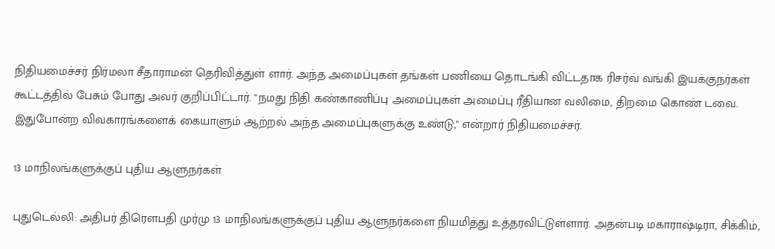நிதியமைச்சர் நிர்மலா சீதாராமன் தெரிவித்துள் ளார். அந்த அமைப்புகள் தங்கள் பணியை தொடங்கி விட்டதாக ரிசர்வ் வங்கி இயக்குநர்கள் கூட்டத்தில் பேசும் போது அவர் குறிப்பிட்டார். "நமது நிதி கண்காணிப்பு அமைப்புகள் அமைப்பு ரீதியான வலிமை, திறமை கொண் டவை. இதுபோன்ற விவகாரங்களைக் கையாளும் ஆற்றல் அந்த அமைப்புகளுக்கு உண்டு," என்றார் நிதியமைச்சர்.

13 மாநிலங்களுக்குப் புதிய ஆளுநர்கள்

புதுடெல்லி: அதிபர் திரௌபதி முர்மு 13 மாநிலங்களுக்குப் புதிய ஆளுநர்களை நியமித்து உத்தரவிட்டுள்ளார். அதன்படி மகாராஷ்டிரா, சிக்கிம்,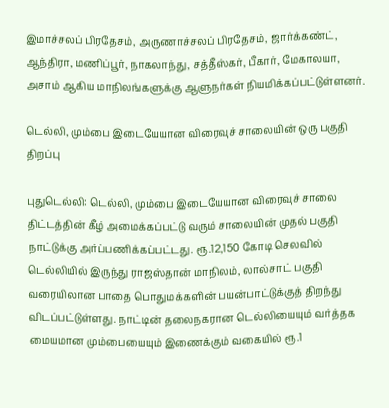இமாச்சலப் பிரதேசம், அருணாச்சலப் பிரதேசம், ஜார்க்கண்ட், ஆந்திரா, மணிப்பூர், நாகலாந்து, சத்தீஸ்கர், பீகார், மேகாலயா, அசாம் ஆகிய மாநிலங்களுக்கு ஆளுநர்கள் நியமிக்கப்பட்டுள்ளனர்.

டெல்லி, மும்பை இடையேயான விரைவுச் சாலையின் ஒரு பகுதி திறப்பு

புதுடெல்லி: டெல்லி, மும்பை இடையேயான விரைவுச் சாலை திட்டத்தின் கீழ் அமைக்கப்பட்டு வரும் சாலையின் முதல் பகுதி நாட்டுக்கு அர்ப்பணிக்கப்பட்டது. ரூ.12,150 கோடி செலவில் டெல்லியில் இருந்து ராஜஸ்தான் மாநிலம், லால்சாட் பகுதி வரையிலான பாதை பொதுமக்களின் பயன்பாட்டுக்குத் திறந்து விடப்பட்டுள்ளது. நாட்டின் தலைநகரான டெல்லியையும் வர்த்தக மையமான மும்பையையும் இணைக்கும் வகையில் ரூ.1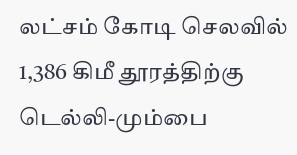லட்சம் கோடி செலவில் 1,386 கிமீ தூரத்திற்கு டெல்லி-மும்பை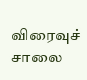விரைவுச் சாலை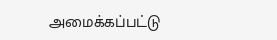அமைக்கப்பட்டு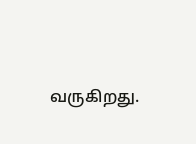வருகிறது.